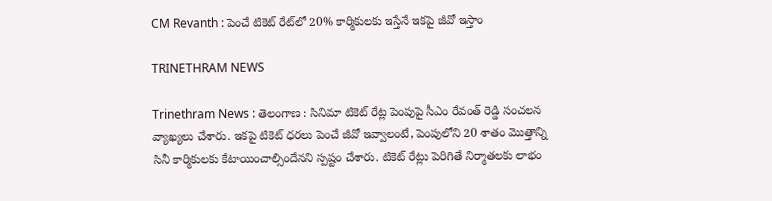CM Revanth : పెంచే టికెట్ రేట్‌లో 20% కార్మికులకు ఇస్తేనే ఇకపై జీవో ఇస్తాం

TRINETHRAM NEWS

Trinethram News : తెలంగాణ : సినిమా టికెట్ రేట్ల పెంపుపై సీఎం రేవంత్ రెడ్డి సంచలన వ్యాఖ్యలు చేశారు. ఇకపై టికెట్ ధరలు పెంచే జీవో ఇవ్వాలంటే, పెంపులోని 20 శాతం మొత్తాన్ని సినీ కార్మికులకు కేటాయించాల్సిందేనని స్పష్టం చేశారు. టికెట్ రేట్లు పెరిగితే నిర్మాతలకు లాభం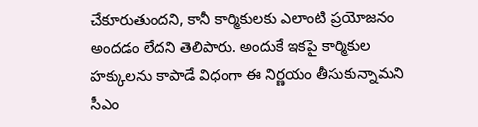చేకూరుతుందని, కానీ కార్మికులకు ఎలాంటి ప్రయోజనం అందడం లేదని తెలిపారు. అందుకే ఇకపై కార్మికుల హక్కులను కాపాడే విధంగా ఈ నిర్ణయం తీసుకున్నామని సీఎం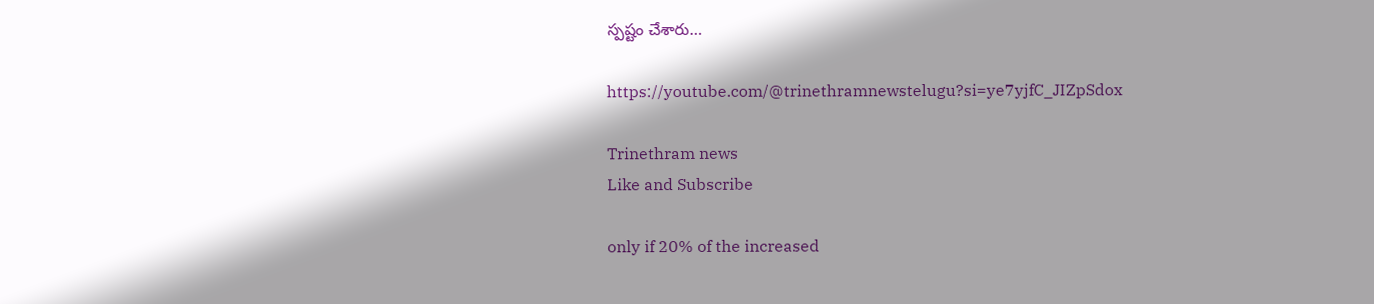స్పష్టం చేశారు…

https://youtube.com/@trinethramnewstelugu?si=ye7yjfC_JIZpSdox

Trinethram news
Like and Subscribe

only if 20% of the increased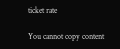ticket rate

You cannot copy content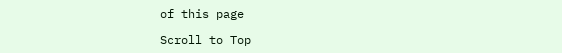of this page

Scroll to Top